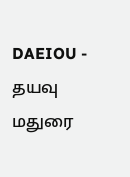DAEIOU - தயவு
மதுரை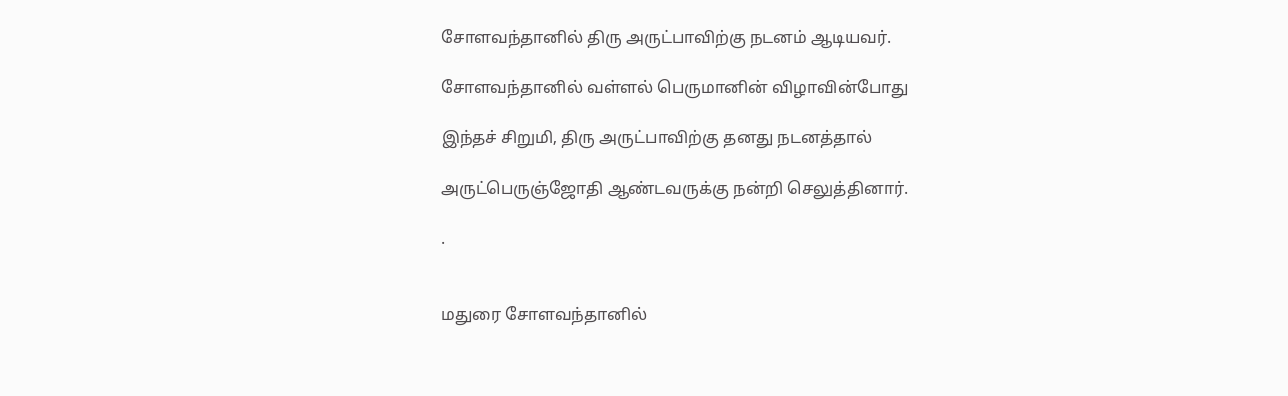சோளவந்தானில் திரு அருட்பாவிற்கு நடனம் ஆடியவர்.

சோளவந்தானில் வள்ளல் பெருமானின் விழாவின்போது

இந்தச் சிறுமி, திரு அருட்பாவிற்கு தனது நடனத்தால்

அருட்பெருஞ்ஜோதி ஆண்டவருக்கு நன்றி செலுத்தினார்.

.


மதுரை சோளவந்தானில்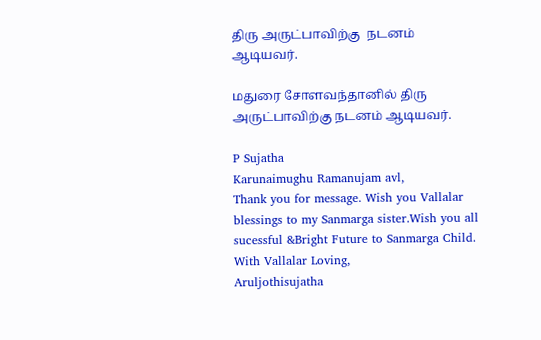திரு அருட்பாவிற்கு  நடனம் ஆடியவர்.

மதுரை சோளவந்தானில் திரு அருட்பாவிற்கு நடனம் ஆடியவர்.

P Sujatha
Karunaimughu Ramanujam avl,
Thank you for message. Wish you Vallalar blessings to my Sanmarga sister.Wish you all sucessful &Bright Future to Sanmarga Child.
With Vallalar Loving,
Aruljothisujatha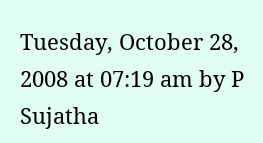Tuesday, October 28, 2008 at 07:19 am by P Sujatha